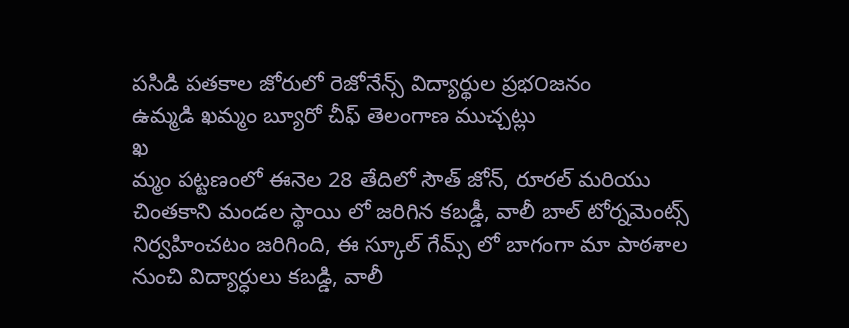పసిడి పతకాల జోరులో రెజోనేన్స్ విద్యార్థుల ప్రభ౦జనం
ఉమ్మడి ఖమ్మం బ్యూరో చీఫ్ తెలంగాణ ముచ్చట్లు
ఖ
మ్మం పట్టణంలో ఈనెల 28 తేదిలో సౌత్ జోన్, రూరల్ మరియు చింతకాని మండల స్థాయి లో జరిగిన కబడ్డీ, వాలీ బాల్ టోర్నమెంట్స్ నిర్వహించటం జరిగింది, ఈ స్కూల్ గేమ్స్ లో బాగంగా మా పాఠశాల నుంచి విద్యార్ధులు కబడ్డి, వాలీ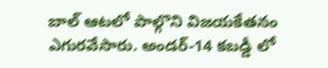బాల్ ఆటలో పాల్గొని విజయకేతనం ఎగురవేసారు. అండర్-14 కబడ్డీ లో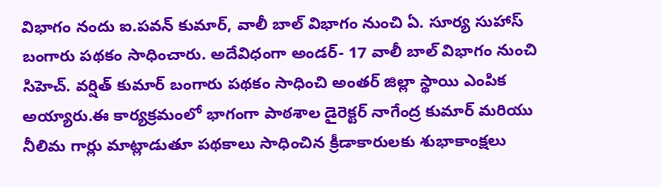విభాగం నందు ఐ.పవన్ కుమార్, వాలీ బాల్ విభాగం నుంచి ఏ. సూర్య సుహాస్ బంగారు పథకం సాధించారు. అదేవిధంగా అండర్- 17 వాలీ బాల్ విభాగం నుంచి సిహెచ్. వర్షిత్ కుమార్ బంగారు పథకం సాధించి అంతర్ జిల్లా స్థాయి ఎంపిక అయ్యారు.ఈ కార్యక్రమంలో భాగంగా పాఠశాల డైరెక్టర్ నాగేంద్ర కుమార్ మరియు నీలిమ గార్లు మాట్లాడుతూ పథకాలు సాధించిన క్రీడాకారులకు శుభాకాంక్షలు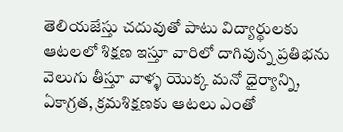తెలియజేస్తు చదువుతో పాటు విద్యార్థులకు ఆటలలో శిక్షణ ఇస్తూ వారిలో దాగివున్న ప్రతిభను వెలుగు తీస్తూ వాళ్ళ యొక్క మనో ధైర్యాన్ని, ఏకాగ్రత, క్రమశిక్షణకు ఆటలు ఎంతో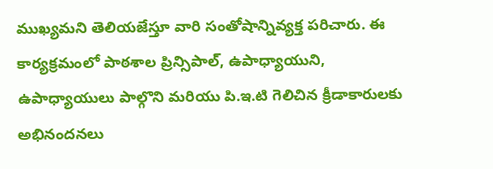ముఖ్యమని తెలియజేస్తూ వారి సంతోషాన్నివ్యక్త పరిచారు. ఈ కార్యక్రమంలో పాఠశాల ప్రిన్సిపాల్, ఉపాధ్యాయుని, ఉపాధ్యాయులు పాల్గొని మరియు పి.ఇ.టి గెలిచిన క్రీడాకారులకు అభినందనలు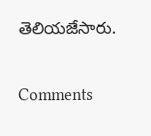తెలియజేసారు.


Comments